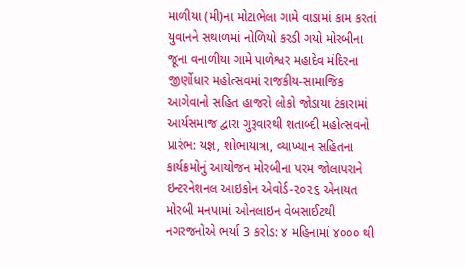માળીયા (મી)ના મોટાભેલા ગામે વાડામાં કામ કરતાં યુવાનને સથાળમાં નોળિયો કરડી ગયો મોરબીના જૂના વનાળીયા ગામે પાળેશ્વર મહાદેવ મંદિરના જીર્ણોધાર મહોત્સવમાં રાજકીય-સામાજિક આગેવાનો સહિત હાજરો લોકો જોડાયા ટંકારામાં આર્યસમાજ દ્વારા ગુરૂવારથી શતાબ્દી મહોત્સવનો પ્રારંભ: યજ્ઞ, શોભાયાત્રા, વ્યાખ્યાન સહિતના કાર્યક્રમોનું આયોજન મોરબીના પરમ જોલાપરાને ઇન્ટરનેશનલ આઇકોન એવોર્ડ-૨૦૨૬ એનાયત મોરબી મનપામાં ઓનલાઇન વેબસાઈટથી નગરજનોએ ભર્યા 3 કરોડ: ૪ મહિનામાં ૪૦૦૦ થી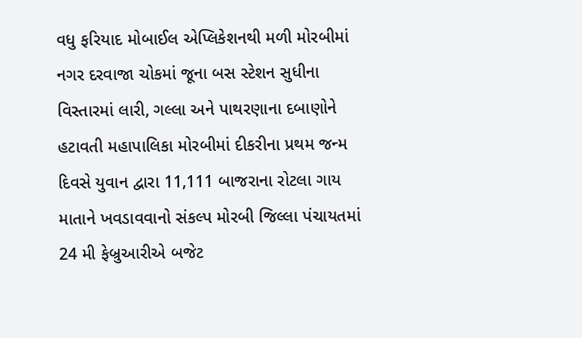વધુ ફરિયાદ મોબાઈલ એપ્લિકેશનથી મળી મોરબીમાં નગર દરવાજા ચોકમાં જૂના બસ સ્ટેશન સુધીના વિસ્તારમાં લારી, ગલ્લા અને પાથરણાના દબાણોને હટાવતી મહાપાલિકા મોરબીમાં દીકરીના પ્રથમ જન્મ દિવસે યુવાન દ્વારા 11,111 બાજરાના રોટલા ગાય માતાને ખવડાવવાનો સંકલ્પ મોરબી જિલ્લા પંચાયતમાં 24 મી ફેબ્રુઆરીએ બજેટ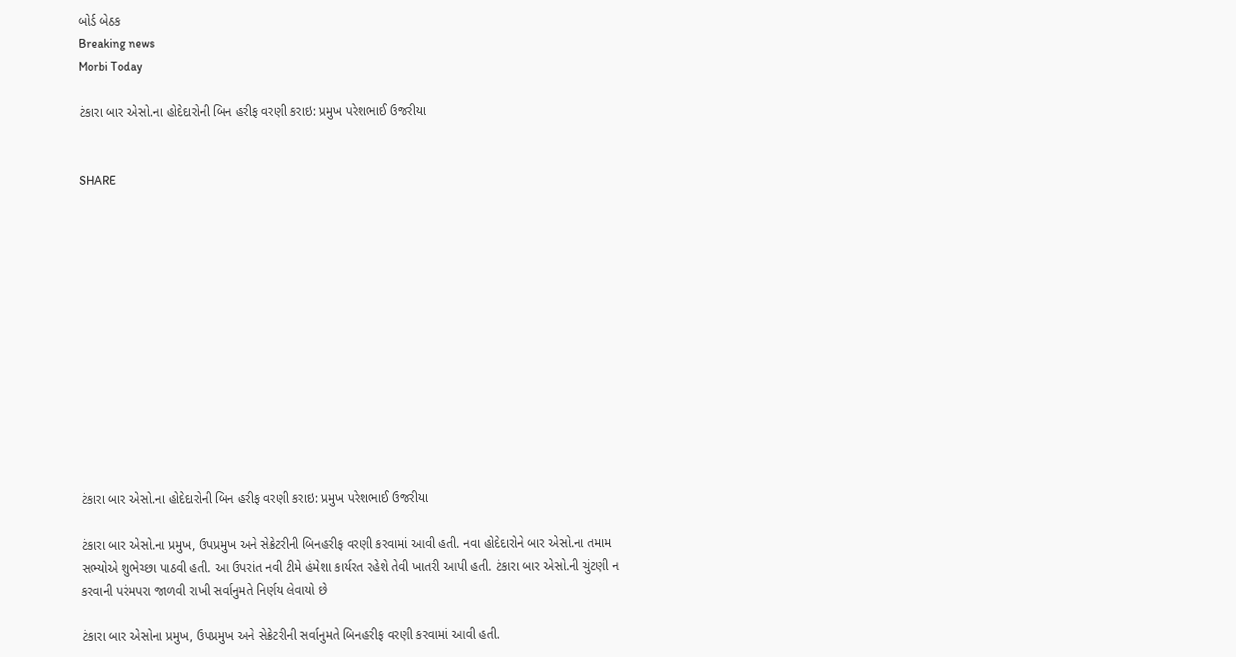બોર્ડ બેઠક
Breaking news
Morbi Today

ટંકારા બાર એસો.ના હોદેદારોની બિન હરીફ વરણી કરાઇ: પ્રમુખ પરેશભાઈ ઉજરીયા


SHARE













ટંકારા બાર એસો.ના હોદેદારોની બિન હરીફ વરણી કરાઇ: પ્રમુખ પરેશભાઈ ઉજરીયા

ટંકારા બાર એસો.ના પ્રમુખ, ઉપપ્રમુખ અને સેક્રેટરીની બિનહરીફ વરણી કરવામાં આવી હતી. નવા હોદેદારોને બાર એસો.ના તમામ સભ્યોએ શુભેચ્છા પાઠવી હતી. આ ઉપરાંત નવી ટીમે હંમેશા કાર્યરત રહેશે તેવી ખાતરી આપી હતી. ટંકારા બાર એસો.ની ચુંટણી ન કરવાની પરંમપરા જાળવી રાખી સર્વાનુમતે નિર્ણય લેવાયો છે

ટંકારા બાર એસોના પ્રમુખ, ઉપપ્રમુખ અને સેક્રેટરીની સર્વાનુમતે બિનહરીફ વરણી કરવામાં આવી હતી.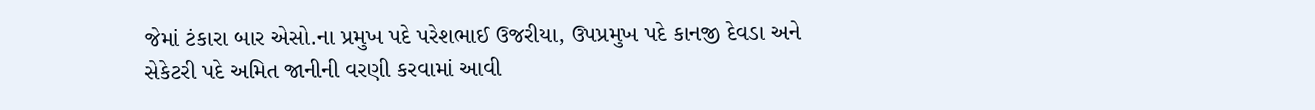જેમાં ટંકારા બાર એસો.ના પ્રમુખ પદે પરેશભાઈ ઉજરીયા, ઉપપ્રમુખ પદે કાનજી દેવડા અને સેકેટરી પદે અમિત જાનીની વરણી કરવામાં આવી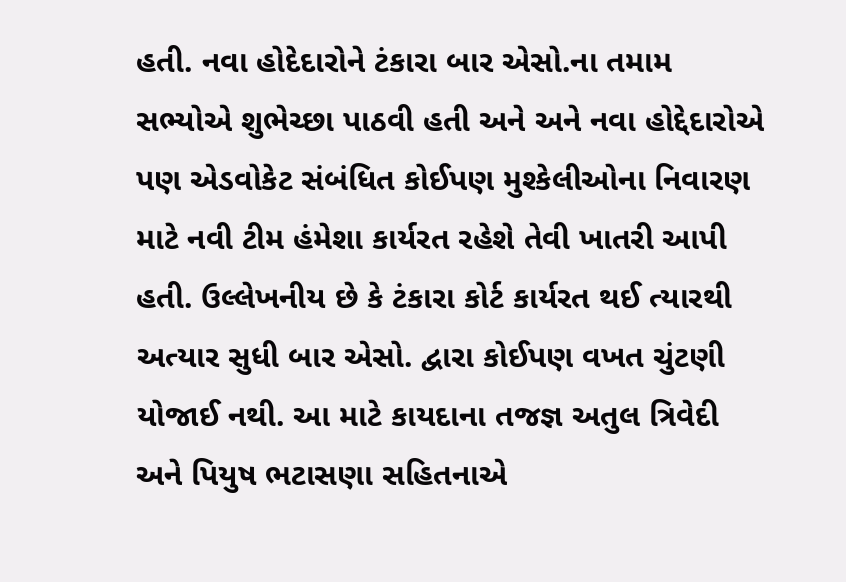હતી. નવા હોદેદારોને ટંકારા બાર એસો.ના તમામ સભ્યોએ શુભેચ્છા પાઠવી હતી અને અને નવા હોદ્દેદારોએ પણ એડવોકેટ સંબંધિત કોઈપણ મુશ્કેલીઓના નિવારણ માટે નવી ટીમ હંમેશા કાર્યરત રહેશે તેવી ખાતરી આપી હતી. ઉલ્લેખનીય છે કે ટંકારા કોર્ટ કાર્યરત થઈ ત્યારથી અત્યાર સુધી બાર એસો. દ્વારા કોઈપણ વખત ચુંટણી યોજાઈ નથી. આ માટે કાયદાના તજજ્ઞ અતુલ ત્રિવેદી અને પિયુષ ભટાસણા સહિતનાએ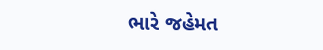ભારે જહેમત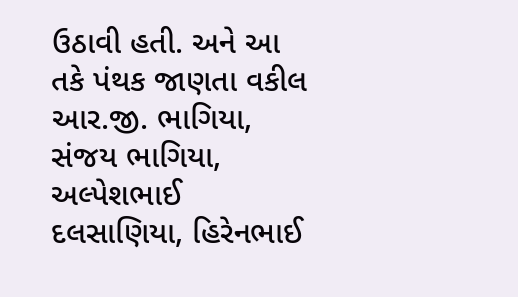ઉઠાવી હતી. અને આ તકે પંથક જાણતા વકીલ આર.જી. ભાગિયા, સંજય ભાગિયા, અલ્પેશભાઈ દલસાણિયા, હિરેનભાઈ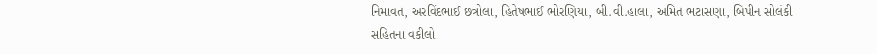નિમાવત, અરવિંદભાઈ છત્રોલા, હિતેષભાઈ ભોરણિયા, બી.વી.હાલા, અમિત ભટાસણા, બિપીન સોલંકી સહિતના વકીલો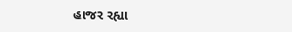હાજર રહ્યા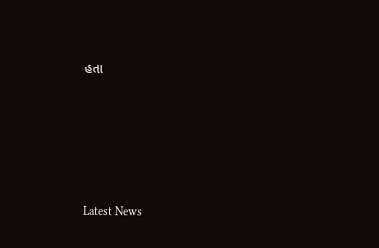હતા






Latest News